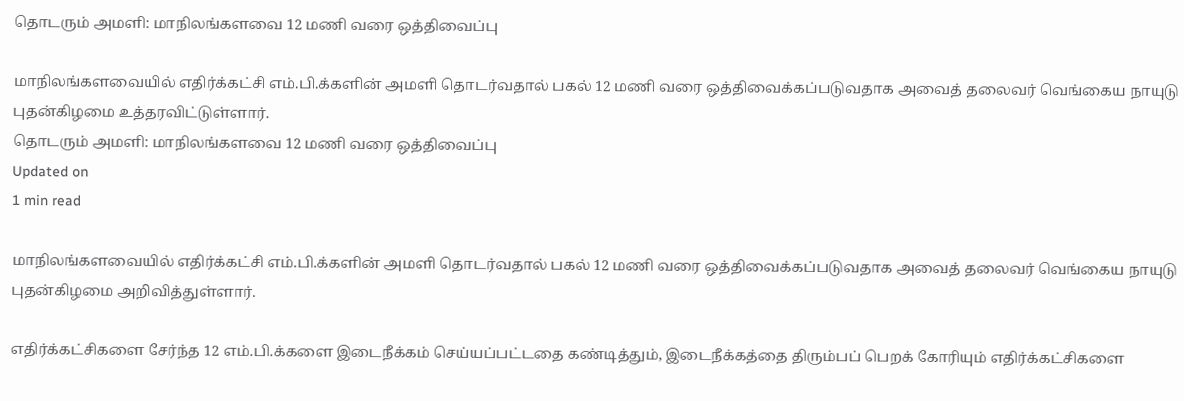தொடரும் அமளி: மாநிலங்களவை 12 மணி வரை ஒத்திவைப்பு

மாநிலங்களவையில் எதிர்க்கட்சி எம்.பி.க்களின் அமளி தொடர்வதால் பகல் 12 மணி வரை ஒத்திவைக்கப்படுவதாக அவைத் தலைவர் வெங்கைய நாயுடு புதன்கிழமை உத்தரவிட்டுள்ளார்.
தொடரும் அமளி: மாநிலங்களவை 12 மணி வரை ஒத்திவைப்பு
Updated on
1 min read

மாநிலங்களவையில் எதிர்க்கட்சி எம்.பி.க்களின் அமளி தொடர்வதால் பகல் 12 மணி வரை ஒத்திவைக்கப்படுவதாக அவைத் தலைவர் வெங்கைய நாயுடு புதன்கிழமை அறிவித்துள்ளார்.

எதிர்க்கட்சிகளை சேர்ந்த 12 எம்.பி.க்களை இடைநீக்கம் செய்யப்பட்டதை கண்டித்தும், இடைநீக்கத்தை திரும்பப் பெறக் கோரியும் எதிர்க்கட்சிகளை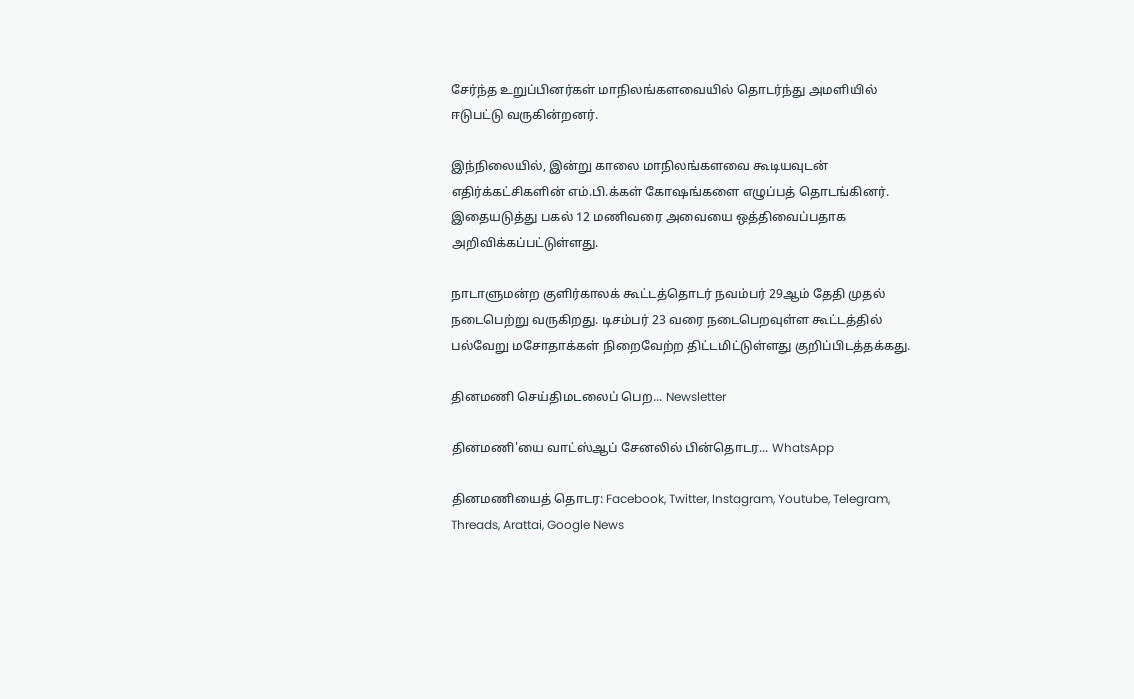சேர்ந்த உறுப்பினர்கள் மாநிலங்களவையில் தொடர்ந்து அமளியில் ஈடுபட்டு வருகின்றனர்.

இந்நிலையில், இன்று காலை மாநிலங்களவை கூடியவுடன் எதிர்க்கட்சிகளின் எம்.பி.க்கள் கோஷங்களை எழுப்பத் தொடங்கினர். இதையடுத்து பகல் 12 மணிவரை அவையை ஒத்திவைப்பதாக அறிவிக்கப்பட்டுள்ளது.

நாடாளுமன்ற குளிர்காலக் கூட்டத்தொடர் நவம்பர் 29ஆம் தேதி முதல் நடைபெற்று வருகிறது. டிசம்பர் 23 வரை நடைபெறவுள்ள கூட்டத்தில் பல்வேறு மசோதாக்கள் நிறைவேற்ற திட்டமிட்டுள்ளது குறிப்பிடத்தக்கது.

தினமணி செய்திமடலைப் பெற... Newsletter

தினமணி'யை வாட்ஸ்ஆப் சேனலில் பின்தொடர... WhatsApp

தினமணியைத் தொடர: Facebook, Twitter, Instagram, Youtube, Telegram, Threads, Arattai, Google News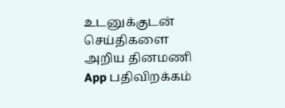உடனுக்குடன் செய்திகளை அறிய தினமணி App பதிவிறக்கம்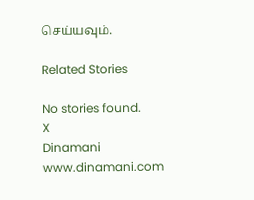செய்யவும்.

Related Stories

No stories found.
X
Dinamani
www.dinamani.com